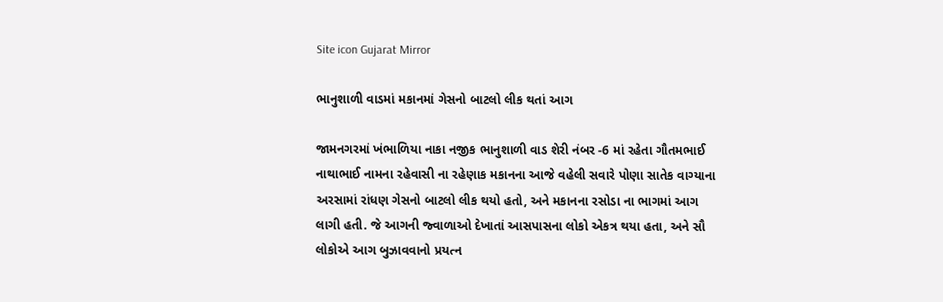Site icon Gujarat Mirror

ભાનુશાળી વાડમાં મકાનમાં ગેસનો બાટલો લીક થતાં આગ

જામનગરમાં ખંભાળિયા નાકા નજીક ભાનુશાળી વાડ શેરી નંબર -6 માં રહેતા ગૌતમભાઈ નાથાભાઈ નામના રહેવાસી ના રહેણાક મકાનના આજે વહેલી સવારે પોણા સાતેક વાગ્યાના અરસામાં રાંધણ ગેસનો બાટલો લીક થયો હતો, અને મકાનના રસોડા ના ભાગમાં આગ લાગી હતી. જે આગની જ્વાળાઓ દેખાતાં આસપાસના લોકો એકત્ર થયા હતા, અને સૌ લોકોએ આગ બુઝાવવાનો પ્રયત્ન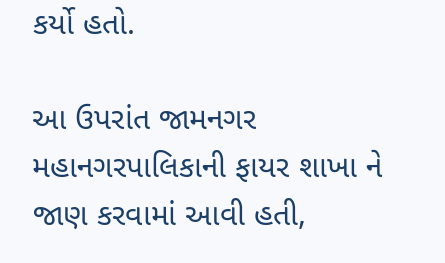કર્યો હતો.

આ ઉપરાંત જામનગર મહાનગરપાલિકાની ફાયર શાખા ને જાણ કરવામાં આવી હતી,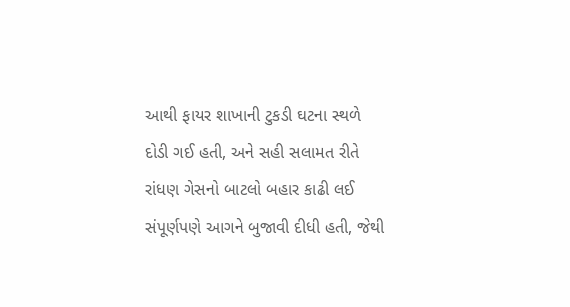આથી ફાયર શાખાની ટુકડી ઘટના સ્થળે દોડી ગઈ હતી, અને સહી સલામત રીતે રાંધણ ગેસનો બાટલો બહાર કાઢી લઈ સંપૂર્ણપણે આગને બુજાવી દીધી હતી, જેથી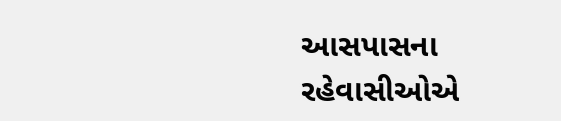આસપાસના રહેવાસીઓએ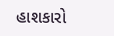હાશકારો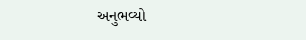અનુભવ્યો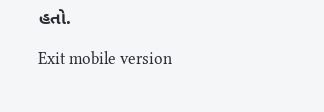હતો.

Exit mobile version